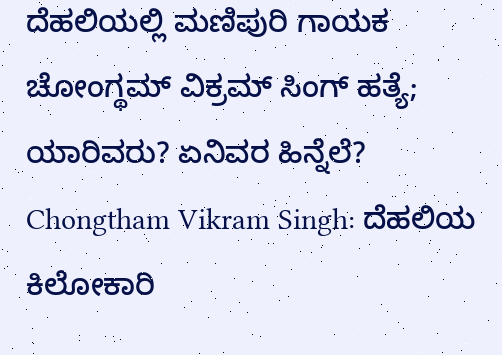ದೆಹಲಿಯಲ್ಲಿ ಮಣಿಪುರಿ ಗಾಯಕ ಚೋಂಗ್ಥಮ್ ವಿಕ್ರಮ್ ಸಿಂಗ್ ಹತ್ಯೆ; ಯಾರಿವರು? ಏನಿವರ ಹಿನ್ನೆಲೆ?
Chongtham Vikram Singh: ದೆಹಲಿಯ ಕಿಲೋಕಾರಿ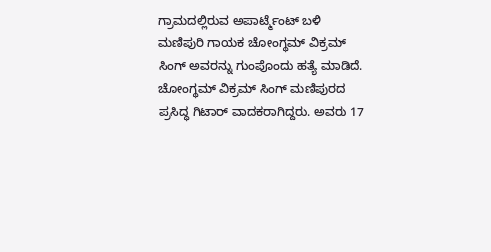ಗ್ರಾಮದಲ್ಲಿರುವ ಅಪಾರ್ಟ್ಮೆಂಟ್ ಬಳಿ ಮಣಿಪುರಿ ಗಾಯಕ ಚೋಂಗ್ಥಮ್ ವಿಕ್ರಮ್ ಸಿಂಗ್ ಅವರನ್ನು ಗುಂಪೊಂದು ಹತ್ಯೆ ಮಾಡಿದೆ. ಚೋಂಗ್ಥಮ್ ವಿಕ್ರಮ್ ಸಿಂಗ್ ಮಣಿಪುರದ ಪ್ರಸಿದ್ಧ ಗಿಟಾರ್ ವಾದಕರಾಗಿದ್ದರು. ಅವರು 17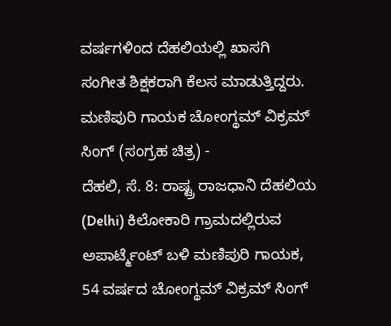ವರ್ಷಗಳಿಂದ ದೆಹಲಿಯಲ್ಲಿ ಖಾಸಗಿ ಸಂಗೀತ ಶಿಕ್ಷಕರಾಗಿ ಕೆಲಸ ಮಾಡುತ್ತಿದ್ದರು.
ಮಣಿಪುರಿ ಗಾಯಕ ಚೋಂಗ್ಥಮ್ ವಿಕ್ರಮ್ ಸಿಂಗ್ (ಸಂಗ್ರಹ ಚಿತ್ರ) -
ದೆಹಲಿ, ಸೆ. 8: ರಾಷ್ಟ್ರ ರಾಜಧಾನಿ ದೆಹಲಿಯ (Delhi) ಕಿಲೋಕಾರಿ ಗ್ರಾಮದಲ್ಲಿರುವ ಅಪಾರ್ಟ್ಮೆಂಟ್ ಬಳಿ ಮಣಿಪುರಿ ಗಾಯಕ, 54 ವರ್ಷದ ಚೋಂಗ್ಥಮ್ ವಿಕ್ರಮ್ ಸಿಂಗ್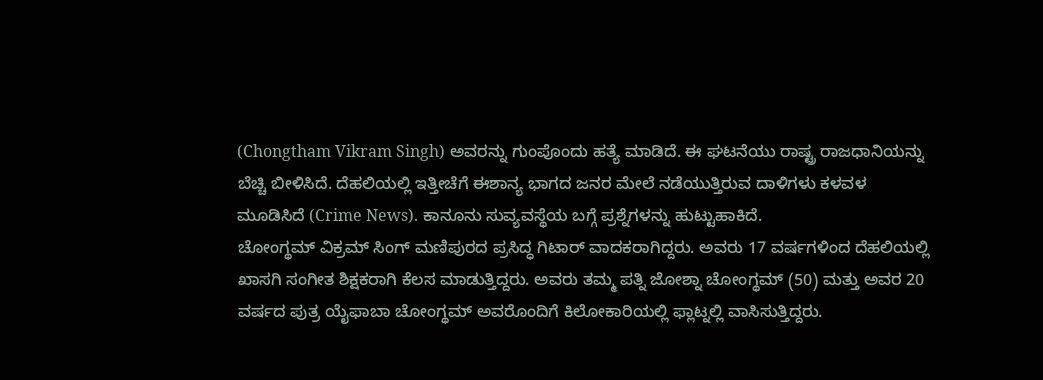(Chongtham Vikram Singh) ಅವರನ್ನು ಗುಂಪೊಂದು ಹತ್ಯೆ ಮಾಡಿದೆ. ಈ ಘಟನೆಯು ರಾಷ್ಟ್ರ ರಾಜಧಾನಿಯನ್ನು ಬೆಚ್ಚಿ ಬೀಳಿಸಿದೆ. ದೆಹಲಿಯಲ್ಲಿ ಇತ್ತೀಚೆಗೆ ಈಶಾನ್ಯ ಭಾಗದ ಜನರ ಮೇಲೆ ನಡೆಯುತ್ತಿರುವ ದಾಳಿಗಳು ಕಳವಳ ಮೂಡಿಸಿದೆ (Crime News). ಕಾನೂನು ಸುವ್ಯವಸ್ಥೆಯ ಬಗ್ಗೆ ಪ್ರಶ್ನೆಗಳನ್ನು ಹುಟ್ಟುಹಾಕಿದೆ.
ಚೋಂಗ್ಥಮ್ ವಿಕ್ರಮ್ ಸಿಂಗ್ ಮಣಿಪುರದ ಪ್ರಸಿದ್ಧ ಗಿಟಾರ್ ವಾದಕರಾಗಿದ್ದರು. ಅವರು 17 ವರ್ಷಗಳಿಂದ ದೆಹಲಿಯಲ್ಲಿ ಖಾಸಗಿ ಸಂಗೀತ ಶಿಕ್ಷಕರಾಗಿ ಕೆಲಸ ಮಾಡುತ್ತಿದ್ದರು. ಅವರು ತಮ್ಮ ಪತ್ನಿ ಜೋಶ್ನಾ ಚೋಂಗ್ಥಮ್ (50) ಮತ್ತು ಅವರ 20 ವರ್ಷದ ಪುತ್ರ ಯೈಫಾಬಾ ಚೋಂಗ್ಥಮ್ ಅವರೊಂದಿಗೆ ಕಿಲೋಕಾರಿಯಲ್ಲಿ ಫ್ಲಾಟ್ನಲ್ಲಿ ವಾಸಿಸುತ್ತಿದ್ದರು.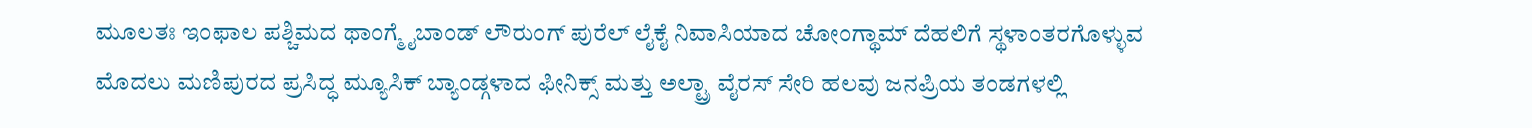ಮೂಲತಃ ಇಂಫಾಲ ಪಶ್ಚಿಮದ ಥಾಂಗ್ಮೈಬಾಂಡ್ ಲೌರುಂಗ್ ಪುರೆಲ್ ಲೈಕೈ ನಿವಾಸಿಯಾದ ಚೋಂಗ್ಥಾಮ್ ದೆಹಲಿಗೆ ಸ್ಥಳಾಂತರಗೊಳ್ಳುವ ಮೊದಲು ಮಣಿಪುರದ ಪ್ರಸಿದ್ಧ ಮ್ಯೂಸಿಕ್ ಬ್ಯಾಂಡ್ಗಳಾದ ಫೀನಿಕ್ಸ್ ಮತ್ತು ಅಲ್ಟ್ರಾ ವೈರಸ್ ಸೇರಿ ಹಲವು ಜನಪ್ರಿಯ ತಂಡಗಳಲ್ಲಿ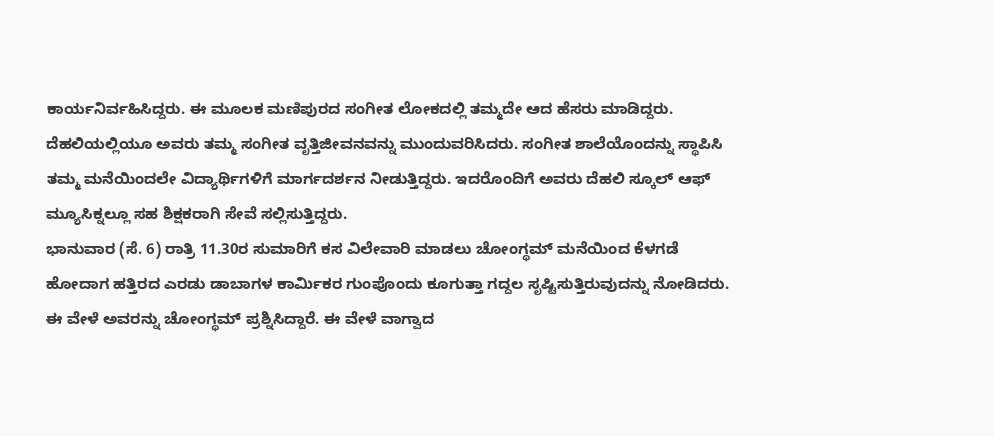ಕಾರ್ಯನಿರ್ವಹಿಸಿದ್ದರು. ಈ ಮೂಲಕ ಮಣಿಪುರದ ಸಂಗೀತ ಲೋಕದಲ್ಲಿ ತಮ್ಮದೇ ಆದ ಹೆಸರು ಮಾಡಿದ್ದರು.
ದೆಹಲಿಯಲ್ಲಿಯೂ ಅವರು ತಮ್ಮ ಸಂಗೀತ ವೃತ್ತಿಜೀವನವನ್ನು ಮುಂದುವರಿಸಿದರು. ಸಂಗೀತ ಶಾಲೆಯೊಂದನ್ನು ಸ್ಥಾಪಿಸಿ ತಮ್ಮ ಮನೆಯಿಂದಲೇ ವಿದ್ಯಾರ್ಥಿಗಳಿಗೆ ಮಾರ್ಗದರ್ಶನ ನೀಡುತ್ತಿದ್ದರು. ಇದರೊಂದಿಗೆ ಅವರು ದೆಹಲಿ ಸ್ಕೂಲ್ ಆಫ್ ಮ್ಯೂಸಿಕ್ನಲ್ಲೂ ಸಹ ಶಿಕ್ಷಕರಾಗಿ ಸೇವೆ ಸಲ್ಲಿಸುತ್ತಿದ್ದರು.
ಭಾನುವಾರ (ಸೆ. 6) ರಾತ್ರಿ 11.30ರ ಸುಮಾರಿಗೆ ಕಸ ವಿಲೇವಾರಿ ಮಾಡಲು ಚೋಂಗ್ಥಮ್ ಮನೆಯಿಂದ ಕೆಳಗಡೆ ಹೋದಾಗ ಹತ್ತಿರದ ಎರಡು ಡಾಬಾಗಳ ಕಾರ್ಮಿಕರ ಗುಂಪೊಂದು ಕೂಗುತ್ತಾ ಗದ್ದಲ ಸೃಷ್ಟಿಸುತ್ತಿರುವುದನ್ನು ನೋಡಿದರು. ಈ ವೇಳೆ ಅವರನ್ನು ಚೋಂಗ್ಥಮ್ ಪ್ರಶ್ನಿಸಿದ್ದಾರೆ. ಈ ವೇಳೆ ವಾಗ್ವಾದ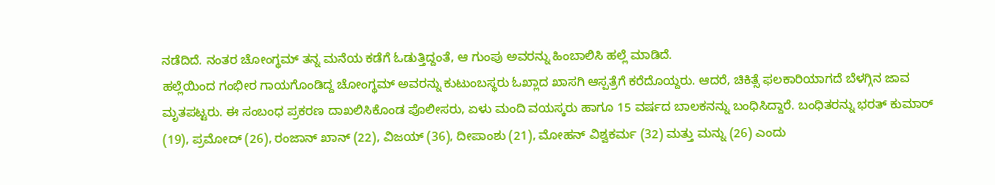ನಡೆದಿದೆ. ನಂತರ ಚೋಂಗ್ಥಮ್ ತನ್ನ ಮನೆಯ ಕಡೆಗೆ ಓಡುತ್ತಿದ್ದಂತೆ, ಆ ಗುಂಪು ಅವರನ್ನು ಹಿಂಬಾಲಿಸಿ ಹಲ್ಲೆ ಮಾಡಿದೆ.
ಹಲ್ಲೆಯಿಂದ ಗಂಭೀರ ಗಾಯಗೊಂಡಿದ್ದ ಚೋಂಗ್ಥಮ್ ಅವರನ್ನು ಕುಟುಂಬಸ್ಥರು ಓಖ್ಲಾದ ಖಾಸಗಿ ಆಸ್ಪತ್ರೆಗೆ ಕರೆದೊಯ್ದರು. ಆದರೆ, ಚಿಕಿತ್ಸೆ ಫಲಕಾರಿಯಾಗದೆ ಬೆಳಗ್ಗಿನ ಜಾವ ಮೃತಪಟ್ಟರು. ಈ ಸಂಬಂಧ ಪ್ರಕರಣ ದಾಖಲಿಸಿಕೊಂಡ ಪೊಲೀಸರು, ಏಳು ಮಂದಿ ವಯಸ್ಕರು ಹಾಗೂ 15 ವರ್ಷದ ಬಾಲಕನನ್ನು ಬಂಧಿಸಿದ್ದಾರೆ. ಬಂಧಿತರನ್ನು ಭರತ್ ಕುಮಾರ್ (19), ಪ್ರಮೋದ್ (26), ರಂಜಾನ್ ಖಾನ್ (22), ವಿಜಯ್ (36), ದೀಪಾಂಶು (21), ಮೋಹನ್ ವಿಶ್ವಕರ್ಮ (32) ಮತ್ತು ಮನ್ನು (26) ಎಂದು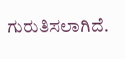ಗುರುತಿಸಲಾಗಿದೆ.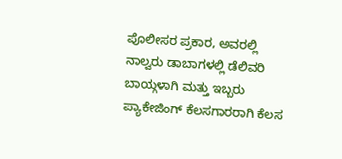ಪೊಲೀಸರ ಪ್ರಕಾರ, ಅವರಲ್ಲಿ ನಾಲ್ವರು ಡಾಬಾಗಳಲ್ಲಿ ಡೆಲಿವರಿ ಬಾಯ್ಗಳಾಗಿ ಮತ್ತು ಇಬ್ಬರು ಪ್ಯಾಕೇಜಿಂಗ್ ಕೆಲಸಗಾರರಾಗಿ ಕೆಲಸ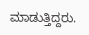ಮಾಡುತ್ತಿದ್ದರು.